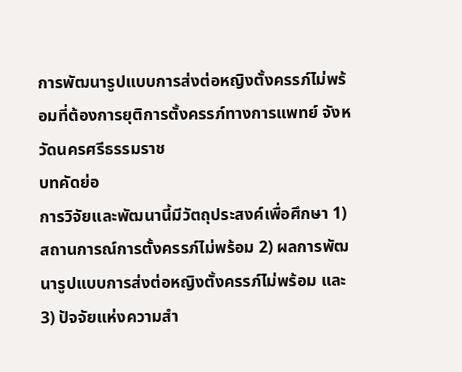การพัฒนารูปแบบการส่งต่อหญิงตั้งครรภ์ไม่พร้อมที่ต้องการยุติการตั้งครรภ์ทางการแพทย์ จังหวัดนครศรีธรรมราช
บทคัดย่อ
การวิจัยและพัฒนานี้มีวัตถุประสงค์เพื่อศึกษา 1) สถานการณ์การตั้งครรภ์ไม่พร้อม 2) ผลการพัฒนารูปแบบการส่งต่อหญิงตั้งครรภ์ไม่พร้อม และ 3) ปัจจัยแห่งความสำ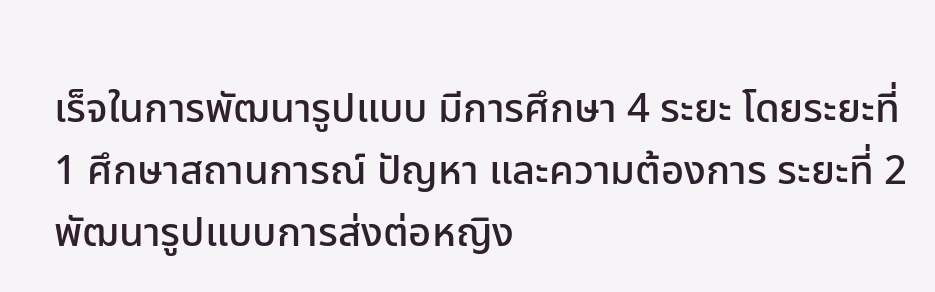เร็จในการพัฒนารูปแบบ มีการศึกษา 4 ระยะ โดยระยะที่ 1 ศึกษาสถานการณ์ ปัญหา และความต้องการ ระยะที่ 2 พัฒนารูปแบบการส่งต่อหญิง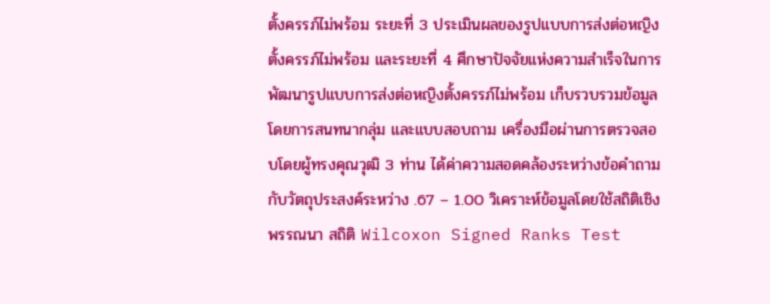ตั้งครรภ์ไม่พร้อม ระยะที่ 3 ประเมินผลของรูปแบบการส่งต่อหญิงตั้งครรภ์ไม่พร้อม และระยะที่ 4 ศึกษาปัจจัยแห่งความสำเร็จในการพัฒนารูปแบบการส่งต่อหญิงตั้งครรภ์ไม่พร้อม เก็บรวบรวมข้อมูลโดยการสนทนากลุ่ม และแบบสอบถาม เครื่องมือผ่านการตรวจสอบโดยผู้ทรงคุณวุฒิ 3 ท่าน ได้ค่าความสอดคล้องระหว่างข้อคำถามกับวัตถุประสงค์ระหว่าง .67 – 1.00 วิเคราะห์ข้อมูลโดยใช้สถิติเชิงพรรณนา สถิติ Wilcoxon Signed Ranks Test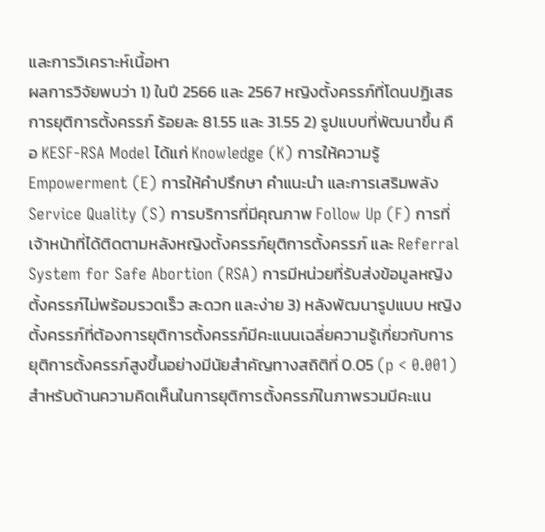และการวิเคราะห์เนื้อหา
ผลการวิจัยพบว่า 1) ในปี 2566 และ 2567 หญิงตั้งครรภ์ที่โดนปฏิเสธการยุติการตั้งครรภ์ ร้อยละ 81.55 และ 31.55 2) รูปแบบที่พัฒนาขึ้น คือ KESF-RSA Model ได้แก่ Knowledge (K) การให้ความรู้ Empowerment (E) การให้คำปรึกษา คำแนะนำ และการเสริมพลัง Service Quality (S) การบริการที่มีคุณภาพ Follow Up (F) การที่เจ้าหน้าที่ได้ติดตามหลังหญิงตั้งครรภ์ยุติการตั้งครรภ์ และ Referral System for Safe Abortion (RSA) การมีหน่วยที่รับส่งข้อมูลหญิงตั้งครรภ์ไม่พร้อมรวดเร็ว สะดวก และง่าย 3) หลังพัฒนารูปแบบ หญิงตั้งครรภ์ที่ต้องการยุติการตั้งครรภ์มีคะแนนเฉลี่ยความรู้เกี่ยวกับการยุติการตั้งครรภ์สูงขึ้นอย่างมีนัยสำคัญทางสถิติที่ 0.05 (p < 0.001) สำหรับด้านความคิดเห็นในการยุติการตั้งครรภ์ในภาพรวมมีคะแน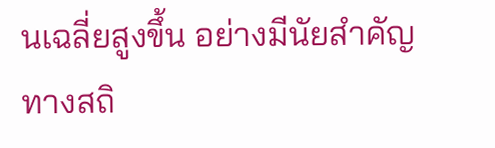นเฉลี่ยสูงขึ้น อย่างมีนัยสำคัญทางสถิ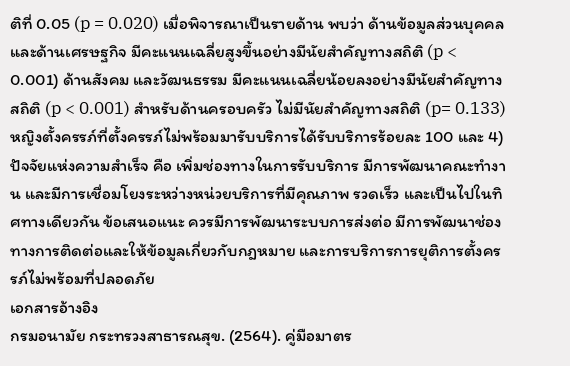ติที่ 0.05 (p = 0.020) เมื่อพิจารณาเป็นรายด้าน พบว่า ด้านข้อมูลส่วนบุคคล และด้านเศรษฐกิจ มีคะแนนเฉลี่ยสูงขึ้นอย่างมีนัยสำคัญทางสถิติ (p < 0.001) ด้านสังคม และวัฒนธรรม มีคะแนนเฉลี่ยน้อยลงอย่างมีนัยสำคัญทางสถิติ (p < 0.001) สำหรับด้านครอบครัว ไม่มีนัยสำคัญทางสถิติ (p= 0.133) หญิงตั้งครรภ์ที่ตั้งครรภ์ไม่พร้อมมารับบริการได้รับบริการร้อยละ 100 และ 4) ปัจจัยแห่งความสำเร็จ คือ เพิ่มช่องทางในการรับบริการ มีการพัฒนาคณะทำงาน และมีการเชื่อมโยงระหว่างหน่วยบริการที่มีคุณภาพ รวดเร็ว และเป็นไปในทิศทางเดียวกัน ข้อเสนอแนะ ควรมีการพัฒนาระบบการส่งต่อ มีการพัฒนาช่องทางการติดต่อและให้ข้อมูลเกี่ยวกับกฎหมาย และการบริการการยุติการตั้งครรภ์ไม่พร้อมที่ปลอดภัย
เอกสารอ้างอิง
กรมอนามัย กระทรวงสาธารณสุข. (2564). คู่มือมาตร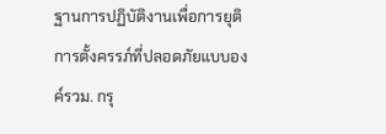ฐานการปฏิบัติงานเพื่อการยุติการตั้งครรภ์ที่ปลอดภัยแบบองค์รวม. กรุ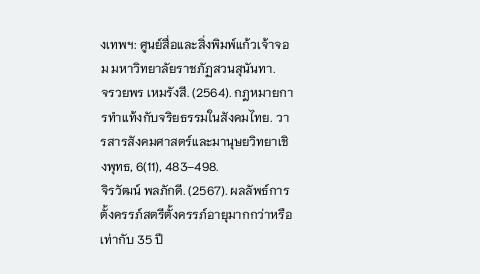งเทพฯ: ศูนย์สื่อและสิ่งพิมพ์แก้วเจ้าจอม มหาวิทยาลัยราชภัฏสวนสุนันทา.
จรวยพร เหมรังสี. (2564). กฎหมายการทำแท้งกับจริยธรรมในสังคมไทย. วารสารสังคมศาสตร์และมานุษยวิทยาเชิงพุทธ, 6(11), 483–498.
จิรวัฒน์ พลภักดี. (2567). ผลลัพธ์การตั้งครรภ์สตรีตั้งครรภ์อายุมากกว่าหรือเท่ากับ 35 ปี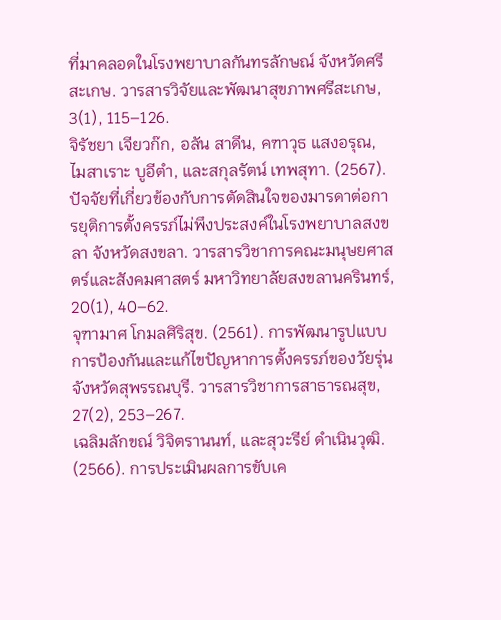ที่มาคลอดในโรงพยาบาลกันทรลักษณ์ จังหวัดศรีสะเกษ. วารสารวิจัยและพัฒนาสุขภาพศรีสะเกษ, 3(1), 115–126.
จิรัชยา เจียวก๊ก, อลัน สาดีน, คฑาวุธ แสงอรุณ, ไมสาเราะ บูอีตำ, และสกุลรัตน์ เทพสุทา. (2567). ปัจจัยที่เกี่ยวข้องกับการตัดสินใจของมารดาต่อการยุติการตั้งครรภ์ไม่พึงประสงค์ในโรงพยาบาลสงขลา จังหวัดสงขลา. วารสารวิชาการคณะมนุษยศาสตร์และสังคมศาสตร์ มหาวิทยาลัยสงขลานครินทร์, 20(1), 40–62.
จุฑามาศ โกมลศิริสุข. (2561). การพัฒนารูปแบบการป้องกันและแก้ไขปัญหาการตั้งครรภ์ของวัยรุ่นจังหวัดสุพรรณบุรี. วารสารวิชาการสาธารณสุข, 27(2), 253–267.
เฉลิมลักขณ์ วิจิตรานนท์, และสุวะรีย์ ดำเนินวุฒิ. (2566). การประเมินผลการขับเค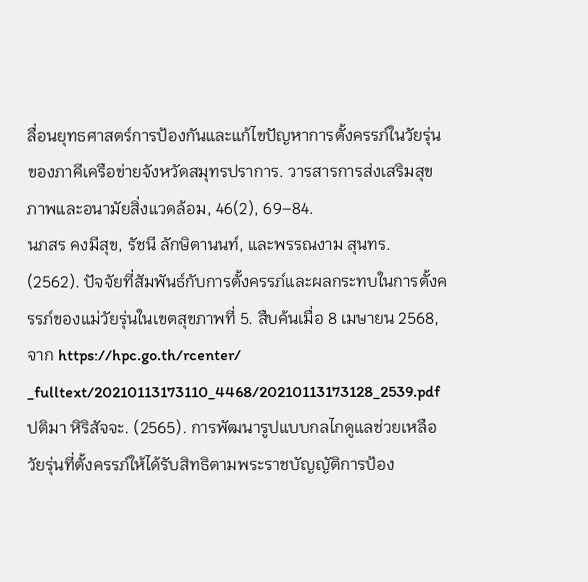ลื่อนยุทธศาสตร์การป้องกันและแก้ไขปัญหาการตั้งครรภ์ในวัยรุ่นของภาคีเครือข่ายจังหวัดสมุทรปราการ. วารสารการส่งเสริมสุขภาพและอนามัยสิ่งแวดล้อม, 46(2), 69–84.
นภสร คงมีสุข, รัชนี ลักษิตานนท์, และพรรณงาม สุนทร. (2562). ปัจจัยที่สัมพันธ์กับการตั้งครรภ์และผลกระทบในการตั้งครรภ์ของแม่วัยรุ่นในเขตสุขภาพที่ 5. สืบค้นเมื่อ 8 เมษายน 2568, จาก https://hpc.go.th/rcenter/
_fulltext/20210113173110_4468/20210113173128_2539.pdf
ปติมา หิริสัจจะ. (2565). การพัฒนารูปแบบกลไกดูแลช่วยเหลือวัยรุ่นที่ตั้งครรภ์ให้ได้รับสิทธิตามพระราชบัญญัติการป้อง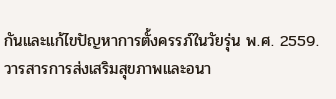กันและแก้ไขปัญหาการตั้งครรภ์ในวัยรุ่น พ.ศ. 2559. วารสารการส่งเสริมสุขภาพและอนา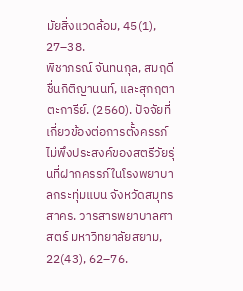มัยสิ่งแวดล้อม, 45(1), 27–38.
พิชาภรณ์ จันทนกุล, สมฤดี ชื่นกิติญานนท์, และสุกฤตา ตะการีย์. (2560). ปัจจัยที่เกี่ยวข้องต่อการตั้งครรภ์ไม่พึงประสงค์ของสตรีวัยรุ่นที่ฝากครรภ์ในโรงพยาบาลกระทุ่มแบน จังหวัดสมุทรสาคร. วารสารพยาบาลศาสตร์ มหาวิทยาลัยสยาม, 22(43), 62–76.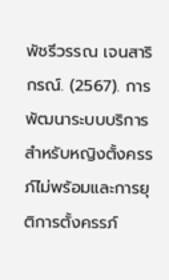พัชรีวรรณ เจนสาริกรณ์. (2567). การพัฒนาระบบบริการสำหรับหญิงตั้งครรภ์ไม่พร้อมและการยุติการตั้งครรภ์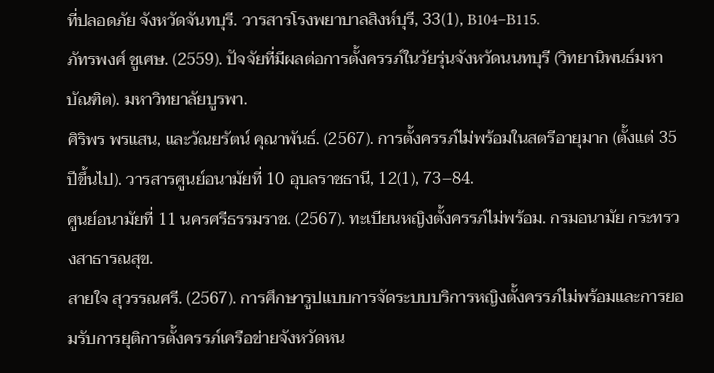ที่ปลอดภัย จังหวัดจันทบุรี. วารสารโรงพยาบาลสิงห์บุรี, 33(1), B104–B115.
ภัทรพงศ์ ชูเศษ. (2559). ปัจจัยที่มีผลต่อการตั้งครรภ์ในวัยรุ่นจังหวัดนนทบุรี (วิทยานิพนธ์มหาบัณฑิต). มหาวิทยาลัยบูรพา.
ศิริพร พรแสน, และวัณยรัตน์ คุณาพันธ์. (2567). การตั้งครรภ์ไม่พร้อมในสตรีอายุมาก (ตั้งแต่ 35 ปีขึ้นไป). วารสารศูนย์อนามัยที่ 10 อุบลราชธานี, 12(1), 73–84.
ศูนย์อนามัยที่ 11 นครศรีธรรมราช. (2567). ทะเบียนหญิงตั้งครรภ์ไม่พร้อม. กรมอนามัย กระทรวงสาธารณสุข.
สายใจ สุวรรณศรี. (2567). การศึกษารูปแบบการจัดระบบบริการหญิงตั้งครรภ์ไม่พร้อมและการยอมรับการยุติการตั้งครรภ์เครือข่ายจังหวัดหน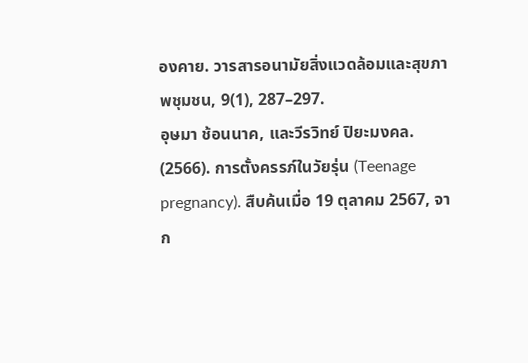องคาย. วารสารอนามัยสิ่งแวดล้อมและสุขภาพชุมชน, 9(1), 287–297.
อุษมา ช้อนนาค, และวีรวิทย์ ปิยะมงคล. (2566). การตั้งครรภ์ในวัยรุ่น (Teenage pregnancy). สืบค้นเมื่อ 19 ตุลาคม 2567, จาก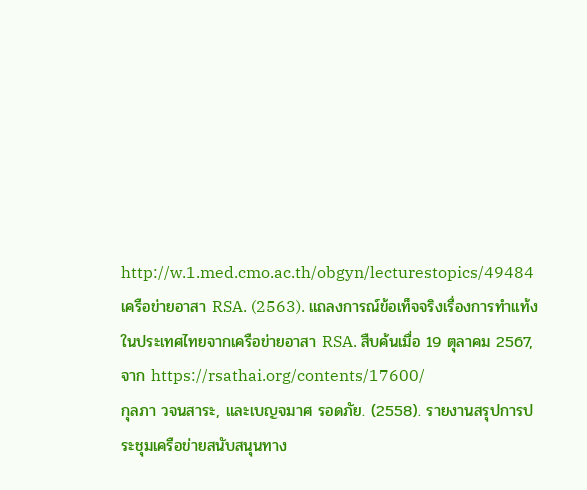http://w.1.med.cmo.ac.th/obgyn/lecturestopics/49484
เครือข่ายอาสา RSA. (2563). แถลงการณ์ข้อเท็จจริงเรื่องการทำแท้งในประเทศไทยจากเครือข่ายอาสา RSA. สืบค้นเมื่อ 19 ตุลาคม 2567, จาก https://rsathai.org/contents/17600/
กุลภา วจนสาระ, และเบญจมาศ รอดภัย. (2558). รายงานสรุปการประชุมเครือข่ายสนับสนุนทาง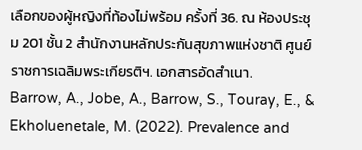เลือกของผู้หญิงที่ท้องไม่พร้อม ครั้งที่ 36. ณ ห้องประชุม 201 ชั้น 2 สำนักงานหลักประกันสุขภาพแห่งชาติ ศูนย์ราชการเฉลิมพระเกียรติฯ. เอกสารอัดสำเนา.
Barrow, A., Jobe, A., Barrow, S., Touray, E., & Ekholuenetale, M. (2022). Prevalence and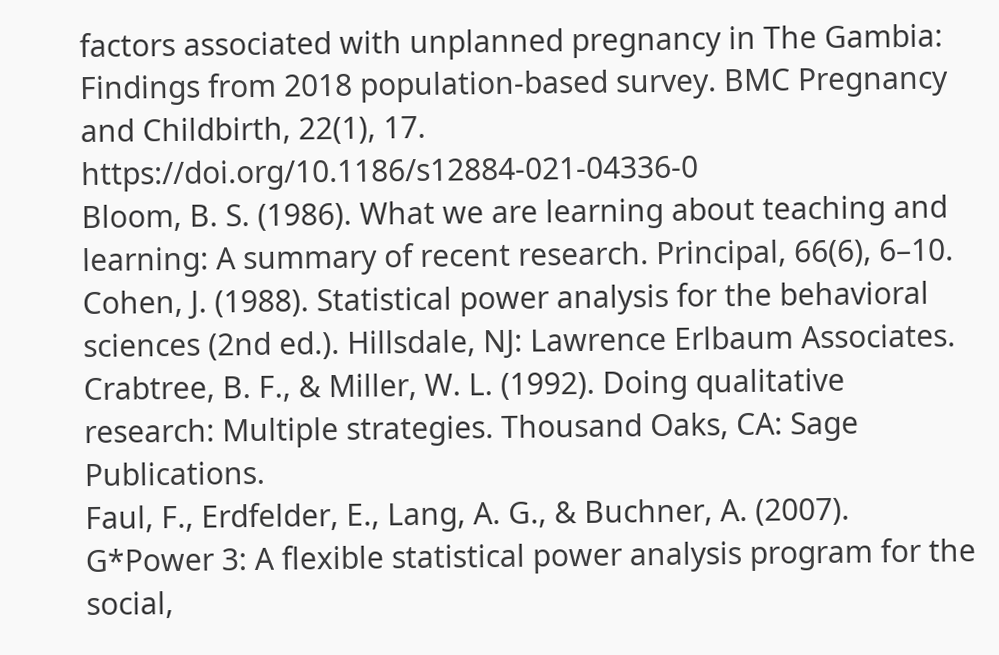factors associated with unplanned pregnancy in The Gambia: Findings from 2018 population-based survey. BMC Pregnancy and Childbirth, 22(1), 17. https://doi.org/10.1186/s12884-021-04336-0
Bloom, B. S. (1986). What we are learning about teaching and learning: A summary of recent research. Principal, 66(6), 6–10.
Cohen, J. (1988). Statistical power analysis for the behavioral sciences (2nd ed.). Hillsdale, NJ: Lawrence Erlbaum Associates.
Crabtree, B. F., & Miller, W. L. (1992). Doing qualitative research: Multiple strategies. Thousand Oaks, CA: Sage Publications.
Faul, F., Erdfelder, E., Lang, A. G., & Buchner, A. (2007). G*Power 3: A flexible statistical power analysis program for the social,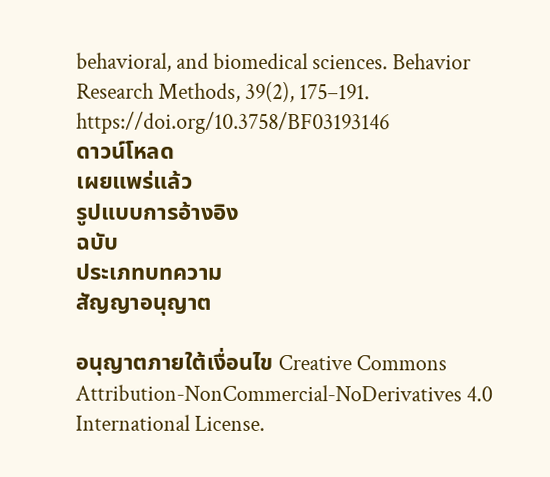behavioral, and biomedical sciences. Behavior Research Methods, 39(2), 175–191. https://doi.org/10.3758/BF03193146
ดาวน์โหลด
เผยแพร่แล้ว
รูปแบบการอ้างอิง
ฉบับ
ประเภทบทความ
สัญญาอนุญาต

อนุญาตภายใต้เงื่อนไข Creative Commons Attribution-NonCommercial-NoDerivatives 4.0 International License.